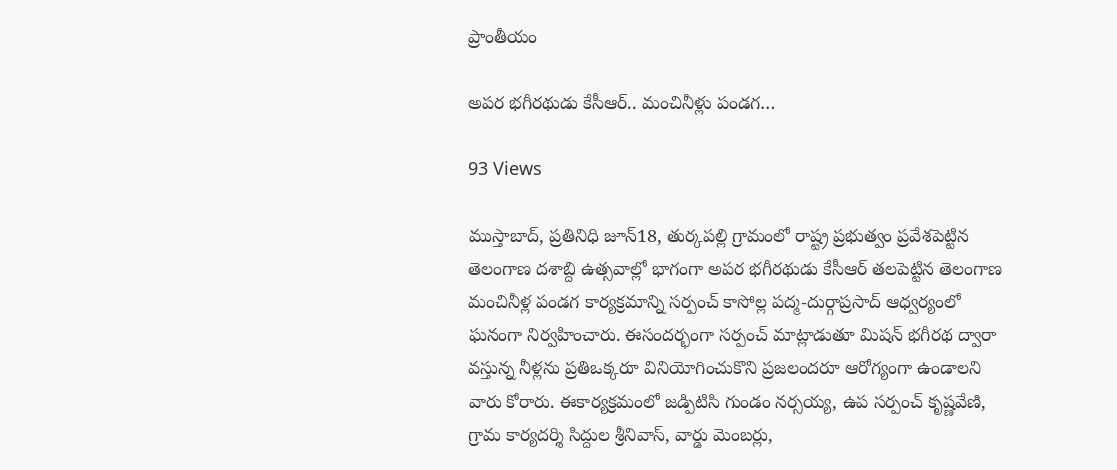ప్రాంతీయం

అపర భగీరథుడు కేసీఆర్.. మంచినీళ్లు పండగ…

93 Views

ముస్తాబాద్, ప్రతినిధి జూన్18, తుర్కపల్లి గ్రామంలో రాష్ట్ర ప్రభుత్వం ప్రవేశపెట్టిన తెలంగాణ దశాబ్ది ఉత్సవాల్లో భాగంగా అపర భగీరథుడు కేసీఆర్ తలపెట్టిన తెలంగాణ మంచినీళ్ల పండగ కార్యక్రమాన్ని సర్పంచ్ కాసోల్ల పద్మ-దుర్గాప్రసాద్ ఆధ్వర్యంలో ఘనంగా నిర్వహించారు. ఈసందర్భంగా సర్పంచ్ మాట్లాడుతూ మిషన్ భగీరథ ద్వారా వస్తున్న నీళ్లను ప్రతిఒక్కరూ వినియోగించుకొని ప్రజలందరూ ఆరోగ్యంగా ఉండాలని వారు కోరారు. ఈకార్యక్రమంలో జడ్పిటిసి గుండం నర్సయ్య, ఉప సర్పంచ్ కృష్ణవేణి, గ్రామ కార్యదర్శి సిద్దుల శ్రీనివాస్, వార్డు మెంబర్లు,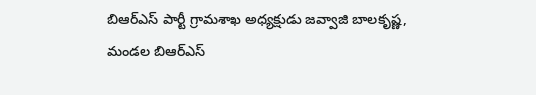బిఆర్ఎస్ పార్టీ గ్రామశాఖ అధ్యక్షుడు జవ్వాజి బాలకృష్ణ, మండల బిఆర్ఎస్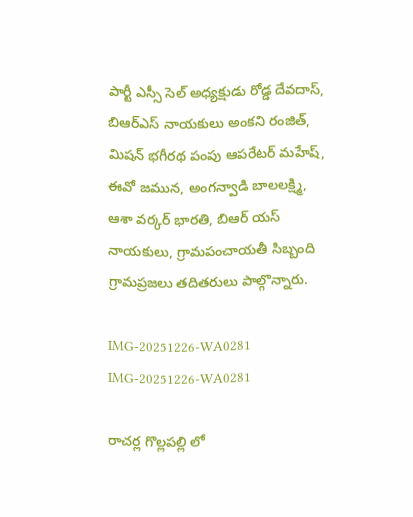పార్టీ ఎస్సీ సెల్ అధ్యక్షుడు రోడ్డ దేవదాస్, బిఆర్ఎస్ నాయకులు అంకని రంజిత్, మిషన్ భగీరథ పంపు ఆపరేటర్ మహేష్, ఈవో జమున, అంగన్వాడి బాలలక్ష్మి, ఆశా వర్కర్ భారతి, బిఆర్ యస్ నాయకులు, గ్రామపంచాయతీ సిబ్బంది గ్రామప్రజలు తదితరులు పాల్గొన్నారు.

IMG-20251226-WA0281
IMG-20251226-WA0281

రాచర్ల గొల్లపల్లి లో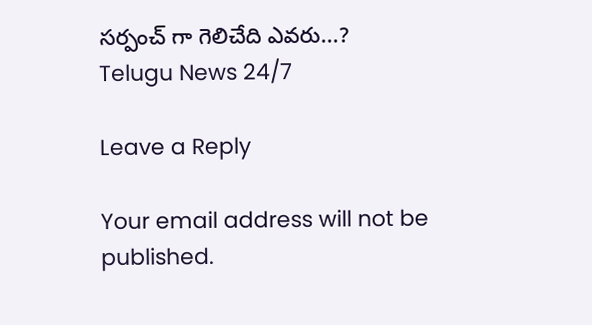సర్పంచ్ గా గెలిచేది ఎవరు...?
Telugu News 24/7

Leave a Reply

Your email address will not be published.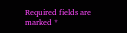Required fields are marked *